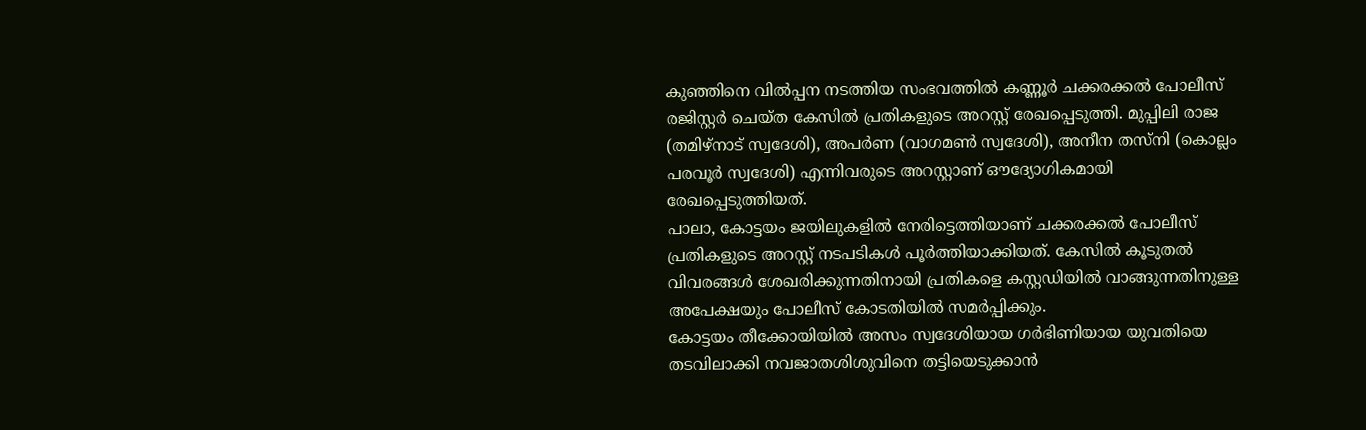കുഞ്ഞിനെ വിൽപ്പന നടത്തിയ സംഭവത്തിൽ കണ്ണൂർ ചക്കരക്കൽ പോലീസ് രജിസ്റ്റർ ചെയ്ത കേസിൽ പ്രതികളുടെ അറസ്റ്റ് രേഖപ്പെടുത്തി. മുപ്പിലി രാജ (തമിഴ്നാട് സ്വദേശി), അപർണ (വാഗമൺ സ്വദേശി), അനീന തസ്നി (കൊല്ലം പരവൂർ സ്വദേശി) എന്നിവരുടെ അറസ്റ്റാണ് ഔദ്യോഗികമായി രേഖപ്പെടുത്തിയത്.
പാലാ, കോട്ടയം ജയിലുകളിൽ നേരിട്ടെത്തിയാണ് ചക്കരക്കൽ പോലീസ് പ്രതികളുടെ അറസ്റ്റ് നടപടികൾ പൂർത്തിയാക്കിയത്. കേസിൽ കൂടുതൽ വിവരങ്ങൾ ശേഖരിക്കുന്നതിനായി പ്രതികളെ കസ്റ്റഡിയിൽ വാങ്ങുന്നതിനുള്ള അപേക്ഷയും പോലീസ് കോടതിയിൽ സമർപ്പിക്കും.
കോട്ടയം തീക്കോയിയിൽ അസം സ്വദേശിയായ ഗർഭിണിയായ യുവതിയെ തടവിലാക്കി നവജാതശിശുവിനെ തട്ടിയെടുക്കാൻ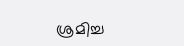ശ്രമിച്ച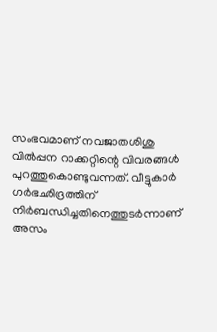സംഭവമാണ് നവജാതശിശു വിൽപ്പന റാക്കറ്റിന്റെ വിവരങ്ങൾ പുറത്തുകൊണ്ടുവന്നത്. വീട്ടുകാർ ഗർഭഛിദ്രത്തിന് നിർബന്ധിച്ചതിനെത്തുടർന്നാണ് അസം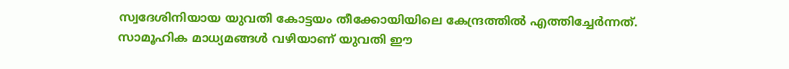സ്വദേശിനിയായ യുവതി കോട്ടയം തീക്കോയിയിലെ കേന്ദ്രത്തിൽ എത്തിച്ചേർന്നത്.
സാമൂഹിക മാധ്യമങ്ങൾ വഴിയാണ് യുവതി ഈ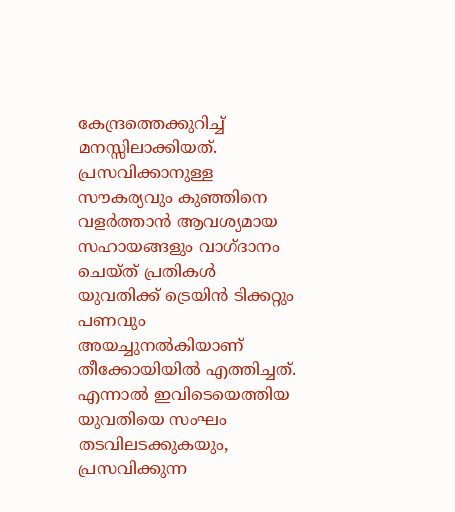കേന്ദ്രത്തെക്കുറിച്ച് മനസ്സിലാക്കിയത്. പ്രസവിക്കാനുള്ള സൗകര്യവും കുഞ്ഞിനെ വളർത്താൻ ആവശ്യമായ സഹായങ്ങളും വാഗ്ദാനം ചെയ്ത് പ്രതികൾ യുവതിക്ക് ട്രെയിൻ ടിക്കറ്റും പണവും അയച്ചുനൽകിയാണ് തീക്കോയിയിൽ എത്തിച്ചത്.
എന്നാൽ ഇവിടെയെത്തിയ യുവതിയെ സംഘം തടവിലടക്കുകയും, പ്രസവിക്കുന്ന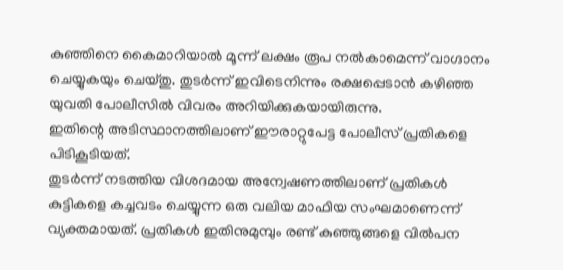കുഞ്ഞിനെ കൈമാറിയാൽ മൂന്ന് ലക്ഷം രൂപ നൽകാമെന്ന് വാഗ്ദാനം ചെയ്യുകയും ചെയ്തു. തുടർന്ന് ഇവിടെനിന്നും രക്ഷപ്പെടാൻ കഴിഞ്ഞ യുവതി പോലീസിൽ വിവരം അറിയിക്കുകയായിരുന്നു.
ഇതിന്റെ അടിസ്ഥാനത്തിലാണ് ഈരാറ്റുപേട്ട പോലീസ് പ്രതികളെ പിടികൂടിയത്.
തുടർന്ന് നടത്തിയ വിശദമായ അന്വേഷണത്തിലാണ് പ്രതികൾ കുട്ടികളെ കച്ചവടം ചെയ്യുന്ന ഒരു വലിയ മാഫിയ സംഘമാണെന്ന് വ്യക്തമായത്. പ്രതികൾ ഇതിനുമുമ്പും രണ്ട് കുഞ്ഞുങ്ങളെ വിൽപന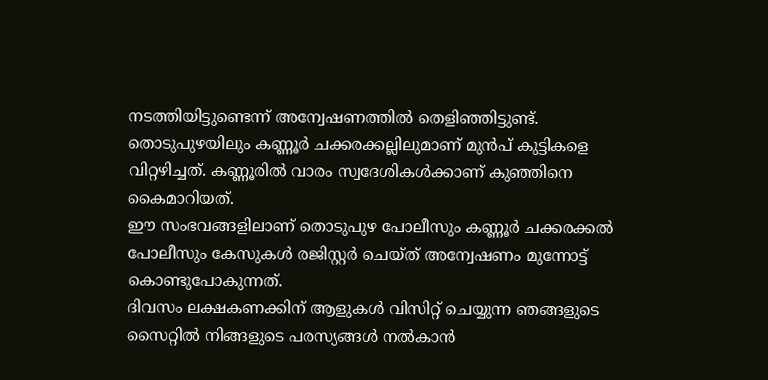നടത്തിയിട്ടുണ്ടെന്ന് അന്വേഷണത്തിൽ തെളിഞ്ഞിട്ടുണ്ട്.
തൊടുപുഴയിലും കണ്ണൂർ ചക്കരക്കല്ലിലുമാണ് മുൻപ് കുട്ടികളെ വിറ്റഴിച്ചത്. കണ്ണൂരിൽ വാരം സ്വദേശികൾക്കാണ് കുഞ്ഞിനെ കൈമാറിയത്.
ഈ സംഭവങ്ങളിലാണ് തൊടുപുഴ പോലീസും കണ്ണൂർ ചക്കരക്കൽ പോലീസും കേസുകൾ രജിസ്റ്റർ ചെയ്ത് അന്വേഷണം മുന്നോട്ട് കൊണ്ടുപോകുന്നത്.
ദിവസം ലക്ഷകണക്കിന് ആളുകൾ വിസിറ്റ് ചെയ്യുന്ന ഞങ്ങളുടെ സൈറ്റിൽ നിങ്ങളുടെ പരസ്യങ്ങൾ നൽകാൻ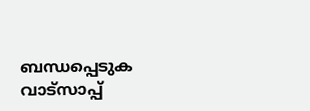ബന്ധപ്പെടുക വാട്സാപ്പ്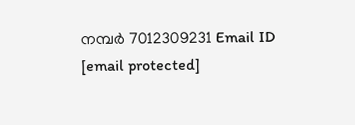നമ്പർ 7012309231 Email ID [email protected]